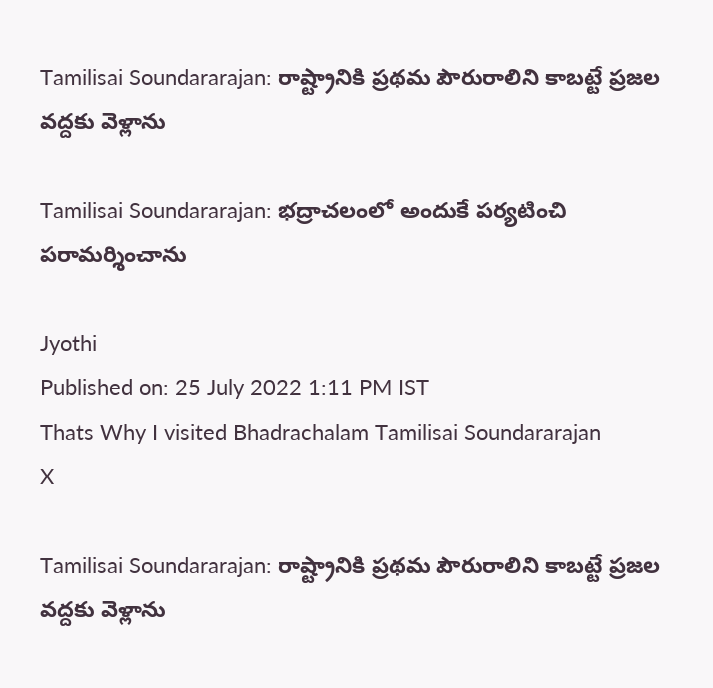Tamilisai Soundararajan: రాష్ట్రానికి ప్రథమ పౌరురాలిని కాబట్టే ప్రజల వద్దకు వెళ్లాను

Tamilisai Soundararajan: భద్రాచలంలో అందుకే పర్యటించి పరామర్శించాను

Jyothi
Published on: 25 July 2022 1:11 PM IST
Thats Why I visited Bhadrachalam Tamilisai Soundararajan
X

Tamilisai Soundararajan: రాష్ట్రానికి ప్రథమ పౌరురాలిని కాబట్టే ప్రజల వద్దకు వెళ్లాను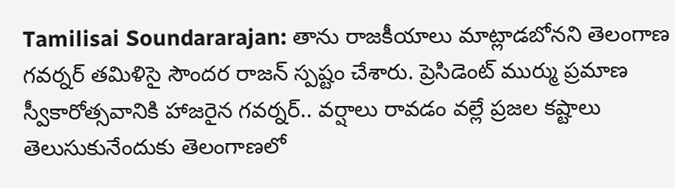Tamilisai Soundararajan: తాను రాజకీయాలు మాట్లాడబోనని తెలంగాణ గవర్నర్ తమిళిసై సౌందర రాజన్ స్పష్టం చేశారు. ప్రెసిడెంట్ ముర్ము ప్రమాణ స్వీకారోత్సవానికి హాజరైన గవర్నర్.. వర్షాలు రావడం వల్లే ప్రజల కష్టాలు తెలుసుకునేందుకు తెలంగాణలో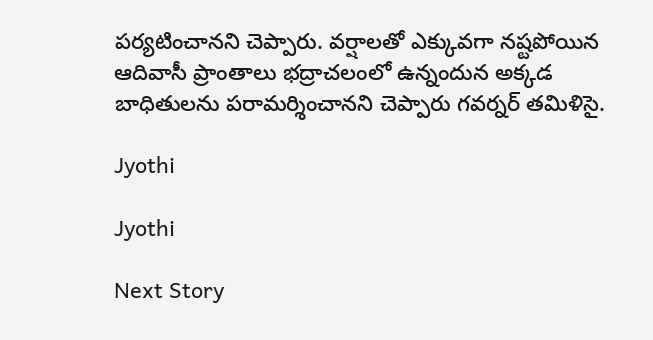పర్యటించానని చెప్పారు. వర్షాలతో ఎక్కువగా నష్టపోయిన ఆదివాసీ ప్రాంతాలు భద్రాచలంలో ఉన్నందున అక్కడ బాధితులను పరామర్శించానని చెప్పారు గవర్నర్ తమిళిసై.

Jyothi

Jyothi

Next Story